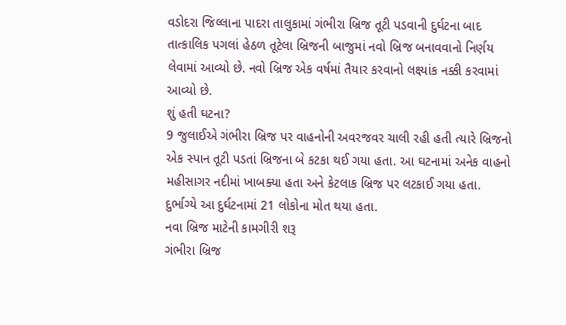વડોદરા જિલ્લાના પાદરા તાલુકામાં ગંભીરા બ્રિજ તૂટી પડવાની દુર્ઘટના બાદ તાત્કાલિક પગલાં હેઠળ તૂટેલા બ્રિજની બાજુમાં નવો બ્રિજ બનાવવાનો નિર્ણય લેવામાં આવ્યો છે. નવો બ્રિજ એક વર્ષમાં તૈયાર કરવાનો લક્ષ્યાંક નક્કી કરવામાં આવ્યો છે.
શું હતી ઘટના?
9 જુલાઈએ ગંભીરા બ્રિજ પર વાહનોની અવરજવર ચાલી રહી હતી ત્યારે બ્રિજનો એક સ્પાન તૂટી પડતાં બ્રિજના બે કટકા થઈ ગયા હતા. આ ઘટનામાં અનેક વાહનો મહીસાગર નદીમાં ખાબક્યા હતા અને કેટલાક બ્રિજ પર લટકાઈ ગયા હતા. દુર્ભાગ્યે આ દુર્ઘટનામાં 21 લોકોના મોત થયા હતા.
નવા બ્રિજ માટેની કામગીરી શરૂ
ગંભીરા બ્રિજ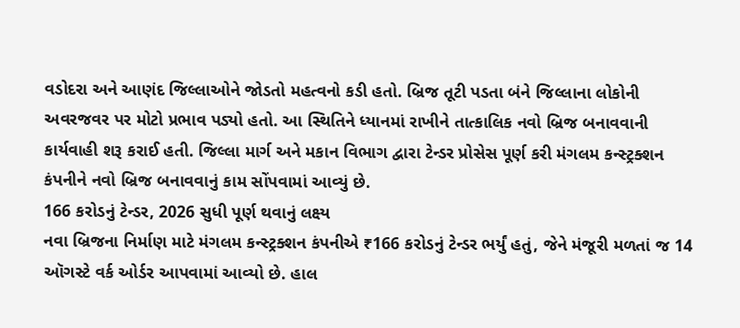વડોદરા અને આણંદ જિલ્લાઓને જોડતો મહત્વનો કડી હતો. બ્રિજ તૂટી પડતા બંને જિલ્લાના લોકોની અવરજવર પર મોટો પ્રભાવ પડ્યો હતો. આ સ્થિતિને ધ્યાનમાં રાખીને તાત્કાલિક નવો બ્રિજ બનાવવાની કાર્યવાહી શરૂ કરાઈ હતી. જિલ્લા માર્ગ અને મકાન વિભાગ દ્વારા ટેન્ડર પ્રોસેસ પૂર્ણ કરી મંગલમ કન્સ્ટ્રક્શન કંપનીને નવો બ્રિજ બનાવવાનું કામ સોંપવામાં આવ્યું છે.
166 કરોડનું ટેન્ડર, 2026 સુધી પૂર્ણ થવાનું લક્ષ્ય
નવા બ્રિજના નિર્માણ માટે મંગલમ કન્સ્ટ્રક્શન કંપનીએ ₹166 કરોડનું ટેન્ડર ભર્યું હતું, જેને મંજૂરી મળતાં જ 14 ઑગસ્ટે વર્ક ઓર્ડર આપવામાં આવ્યો છે. હાલ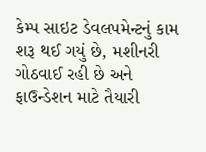કેમ્પ સાઇટ ડેવલપમેન્ટનું કામ શરૂ થઈ ગયું છે, મશીનરી ગોઠવાઈ રહી છે અને ફાઉન્ડેશન માટે તૈયારી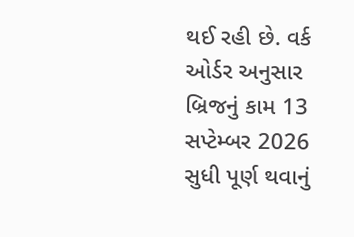થઈ રહી છે. વર્ક ઓર્ડર અનુસાર બ્રિજનું કામ 13 સપ્ટેમ્બર 2026 સુધી પૂર્ણ થવાનું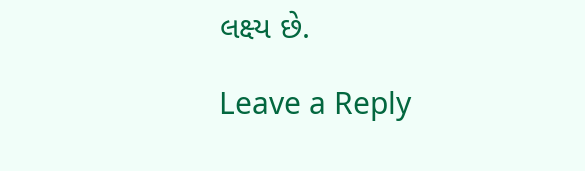લક્ષ્ય છે.

Leave a Reply